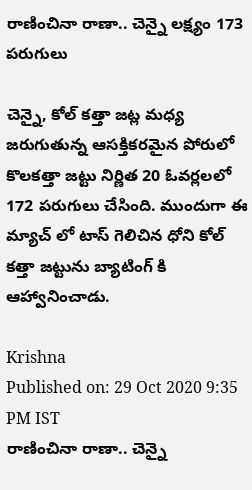రాణించినా రాణా.. చెన్నై లక్ష్యం 173 పరుగులు

చెన్నై, కోల్ కత్తా జట్ల మధ్య జరుగుతున్న ఆసక్తికరమైన పోరులో కొలకత్తా జట్టు నిర్ణిత 20 ఓవర్లలలో 172 పరుగులు చేసింది. ముందుగా ఈ మ్యాచ్ లో టాస్ గెలిచిన ధోని కోల్ కత్తా జట్టును బ్యాటింగ్ కి ఆహ్వానించాడు.

Krishna
Published on: 29 Oct 2020 9:35 PM IST
రాణించినా రాణా.. చెన్నై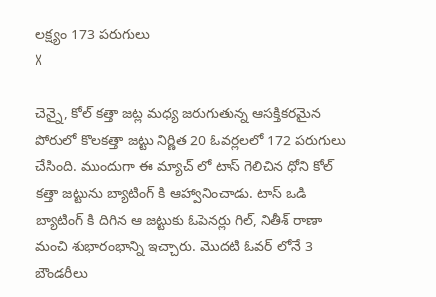లక్ష్యం 173 పరుగులు
X

చెన్నై, కోల్ కత్తా జట్ల మధ్య జరుగుతున్న ఆసక్తికరమైన పోరులో కొలకత్తా జట్టు నిర్ణిత 20 ఓవర్లలలో 172 పరుగులు చేసింది. ముందుగా ఈ మ్యాచ్ లో టాస్ గెలిచిన ధోని కోల్ కత్తా జట్టును బ్యాటింగ్ కి ఆహ్వానించాడు. టాస్ ఒడి బ్యాటింగ్ కి దిగిన ఆ జట్టుకు ఓపెనర్లు గిల్‌, నితీశ్‌ రాణా మంచి శుభారంభాన్ని ఇచ్చారు. మొదటి ఓవర్ లోనే 3 బౌండరీలు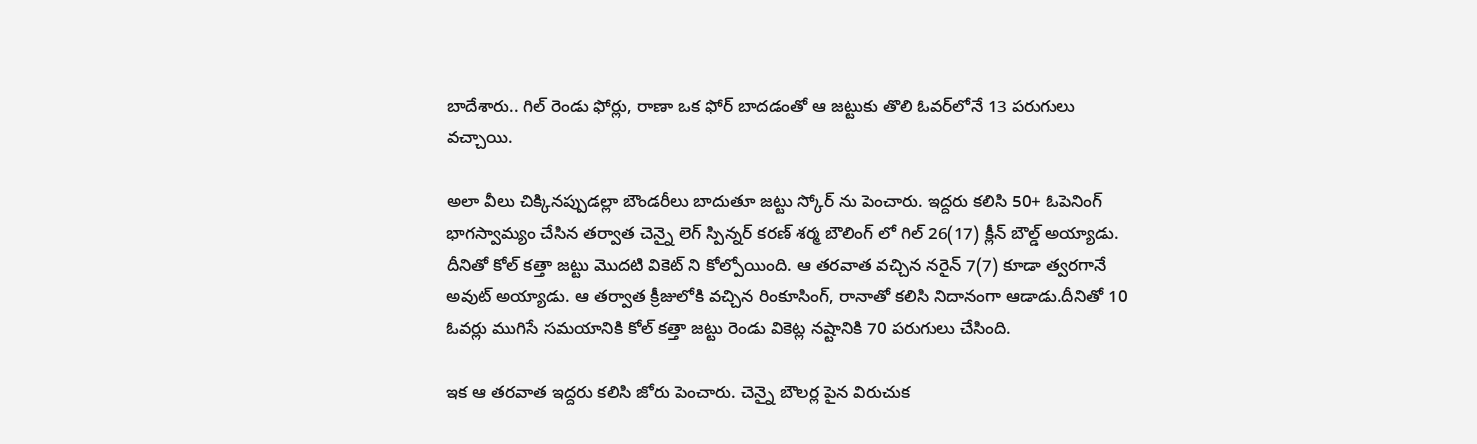బాదేశారు.. గిల్‌ రెండు ఫోర్లు, రాణా ఒక ఫోర్‌ బాదడంతో ఆ జట్టుకు తొలి ఓవర్‌లోనే 13 పరుగులు వచ్చాయి.

అలా వీలు చిక్కినప్పుడల్లా బౌండరీలు బాదుతూ జట్టు స్కోర్ ను పెంచారు. ఇద్దరు కలిసి 50+ ఓపెనింగ్‌ భాగస్వామ్యం చేసిన తర్వాత చెన్నై లెగ్‌ స్పిన్నర్‌ కరణ్‌ శర్మ బౌలింగ్ లో గిల్‌ 26(17) క్లీన్‌ బౌల్డ్‌ అయ్యాడు. దీనితో కోల్ కత్తా జట్టు మొదటి వికెట్ ని కోల్పోయింది. ఆ తరవాత వచ్చిన నరైన్‌ 7(7) కూడా త్వరగానే అవుట్ అయ్యాడు. ఆ తర్వాత క్రీజులోకి వచ్చిన రింకూసింగ్‌, రానాతో కలిసి నిదానంగా ఆడాడు.దీనితో 10 ఓవర్లు ముగిసే సమయానికి కోల్ కత్తా జట్టు రెండు వికెట్ల నష్టానికి 70 పరుగులు చేసింది.

ఇక ఆ తరవాత ఇద్దరు కలిసి జోరు పెంచారు. చెన్నై బౌలర్ల పైన విరుచుక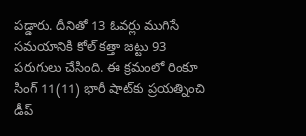పడ్డారు. దీనితో 13 ఓవర్లు ముగిసే సమయానికి కోల్ కత్తా జట్టు 93 పరుగులు చేసింది. ఈ క్రమంలో రింకూ సింగ్‌ 11(11) భారీ షాట్‌కు ప్రయత్నించి డీప్‌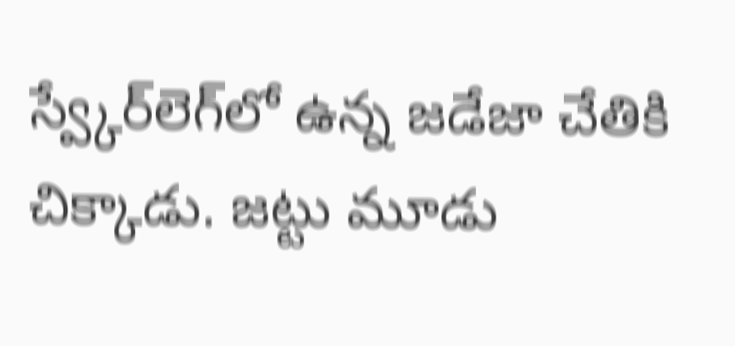స్వ్కేర్‌లెగ్‌లో ఉన్న జడేజా చేతికి చిక్కాడు. జట్టు మూడు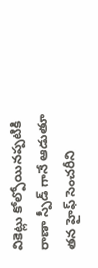వికెట్లు కోల్పోయినప్పటికి రాణా స్పీడ్ గానే ఆడుతూ తన హైఫ్ సెంచరీని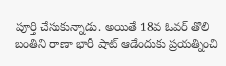పూర్తి చేసుకున్నాడు. అయితే 18వ ఓవర్‌ తొలి బంతిని రాణా భారీ షాట్‌ ఆడేందుకు ప్రయత్నించి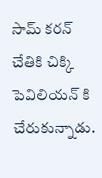సామ్‌ కరన్‌ చేతికి చిక్కి పెవిలియన్ కి చేరుకున్నాడు.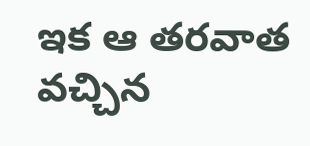ఇక ఆ తరవాత వచ్చిన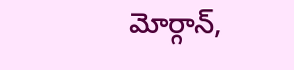మోర్గాన్,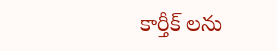కార్తీక్ లను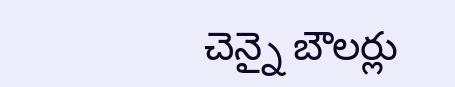చెన్నై బౌలర్లు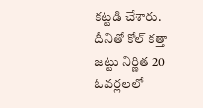కట్టడి చేశారు. దీనితో కోల్ కత్తా జట్టు నిర్ణిత 20 ఓవర్లలలో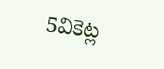5వికెట్ల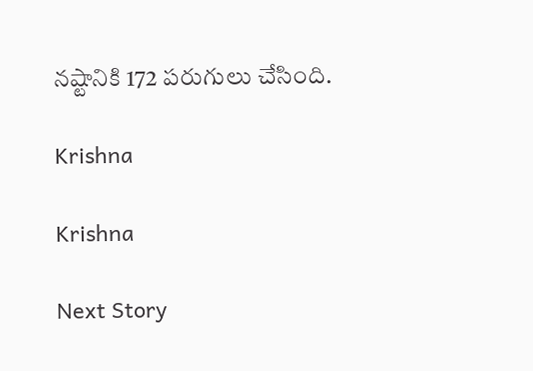నష్టానికి 172 పరుగులు చేసింది.

Krishna

Krishna

Next Story